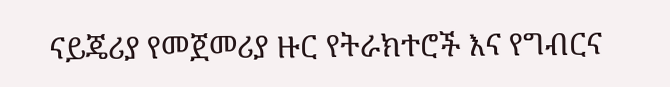ናይጄሪያ የመጀመሪያ ዙር የትራክተሮች እና የግብርና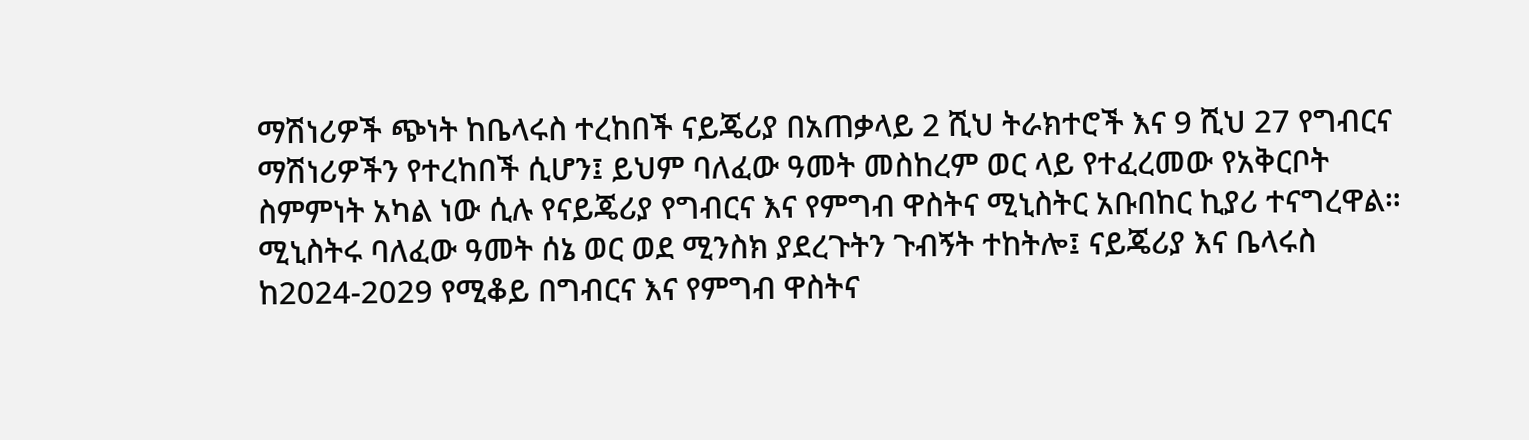ማሽነሪዎች ጭነት ከቤላሩስ ተረከበች ናይጄሪያ በአጠቃላይ 2 ሺህ ትራክተሮች እና 9 ሺህ 27 የግብርና ማሽነሪዎችን የተረከበች ሲሆን፤ ይህም ባለፈው ዓመት መስከረም ወር ላይ የተፈረመው የአቅርቦት ስምምነት አካል ነው ሲሉ የናይጄሪያ የግብርና እና የምግብ ዋስትና ሚኒስትር አቡበከር ኪያሪ ተናግረዋል። ሚኒስትሩ ባለፈው ዓመት ሰኔ ወር ወደ ሚንስክ ያደረጉትን ጉብኝት ተከትሎ፤ ናይጄሪያ እና ቤላሩስ ከ2024-2029 የሚቆይ በግብርና እና የምግብ ዋስትና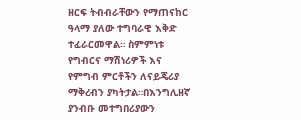ዘርፍ ትብብራቸውን የማጠናከር ዓላማ ያለው ተግባራዊ እቅድ ተፈራርመዋል። ስምምነቱ የግብርና ማሽነሪዎች እና የምግብ ምርቶችን ለናይጄሪያ ማቅረብን ያካትታል።በእንግሊዘኛ ያንብቡ መተግበሪያውን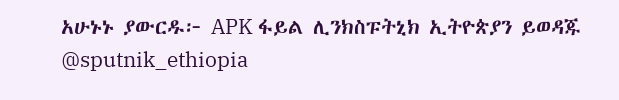አሁኑኑ ያውርዱ፦ APK ፋይል ሊንክስፑትኒክ ኢትዮጵያን ይወዳጁ @sputnik_ethiopia